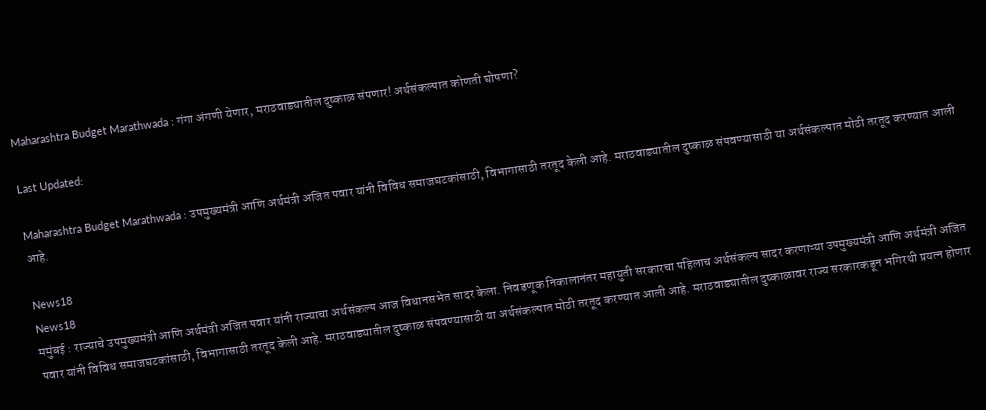Maharashtra Budget Marathwada : गंगा अंगणी येणार, मराठवाड्यातील दुष्काळ संपणार! अर्थसंकल्पात कोणती घोषणा?

Last Updated:

Maharashtra Budget Marathwada : उपमुख्यमंत्री आणि अर्थमंत्री अजित पवार यांनी विविध समाजघटकांसाठी, विभागासाठी तरतूद केली आहे. मराठवाड्यातील दुष्काळ संपवण्यासाठी या अर्थसंकल्पात मोठी तरतूद करण्यात आली आहे.

News18
News18
ममुंबई : राज्याचे उपमुख्यमंत्री आणि अर्थमंत्री अजित पवार यांनी राज्याचा अर्थसंकल्प आज विधानसभेत सादर केला. निवडणूक निकालानंतर महायुती सरकारचा पहिलाच अर्थसंकल्प सादर करणाऱ्या उपमुख्यमंत्री आणि अर्थमंत्री अजित पवार यांनी विविध समाजघटकांसाठी, विभागासाठी तरतूद केली आहे. मराठवाड्यातील दुष्काळ संपवण्यासाठी या अर्थसंकल्पात मोठी तरतूद करण्यात आली आहे. मराठवाड्यातील दुष्काळावर राज्य सरकारकडून भगिरथी प्रयत्न होणार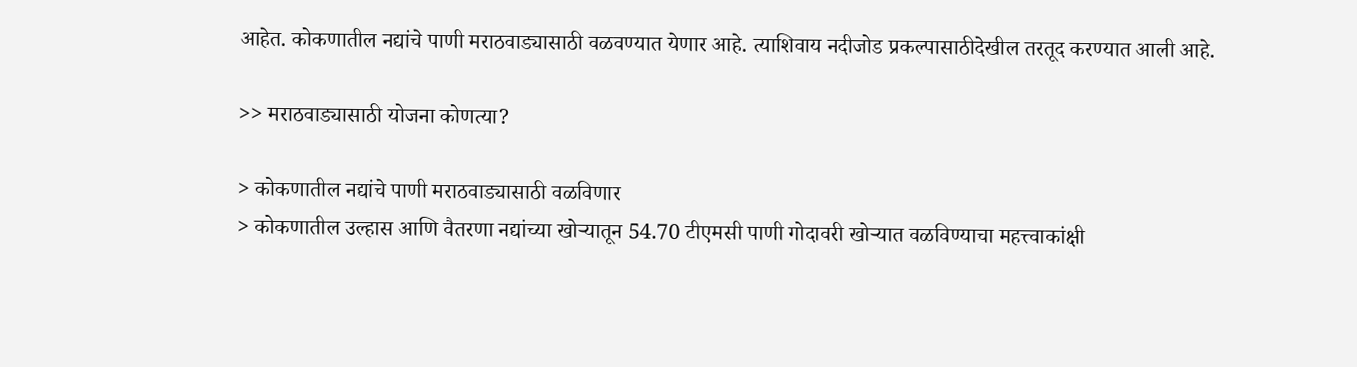आहेत. कोकणातील नद्यांचे पाणी मराठवाड्यासाठी वळवण्यात येणार आहे. त्याशिवाय नदीजोड प्रकल्पासाठीदेखील तरतूद करण्यात आली आहे.

>> मराठवाड्यासाठी योजना कोणत्या?

> कोकणातील नद्यांचे पाणी मराठवाड्यासाठी वळविणार
> कोकणातील उल्हास आणि वैतरणा नद्यांच्या खोऱ्यातून 54.70 टीएमसी पाणी गोदावरी खोऱ्यात वळविण्याचा महत्त्वाकांक्षी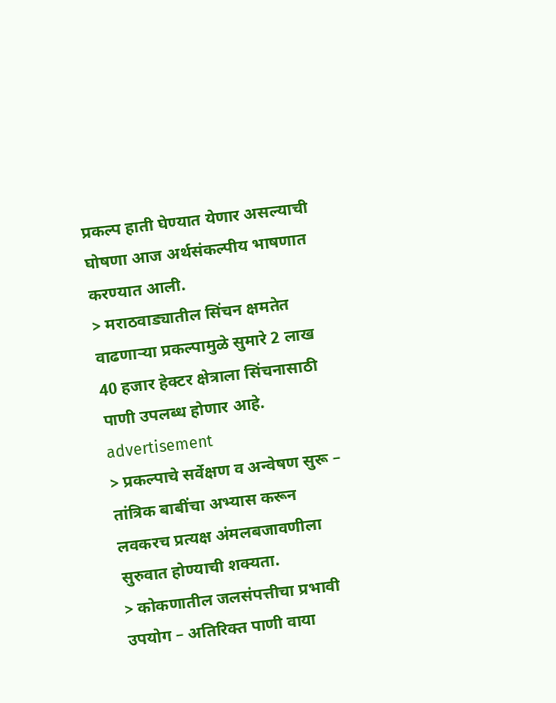प्रकल्प हाती घेण्यात येणार असल्याची घोषणा आज अर्थसंकल्पीय भाषणात करण्यात आली.
> मराठवाड्यातील सिंचन क्षमतेत वाढणाऱ्या प्रकल्पामुळे सुमारे 2 लाख 40 हजार हेक्टर क्षेत्राला सिंचनासाठी पाणी उपलब्ध होणार आहे.
advertisement
> प्रकल्पाचे सर्वेक्षण व अन्वेषण सुरू – तांत्रिक बाबींचा अभ्यास करून लवकरच प्रत्यक्ष अंमलबजावणीला सुरुवात होण्याची शक्यता.
> कोकणातील जलसंपत्तीचा प्रभावी उपयोग – अतिरिक्त पाणी वाया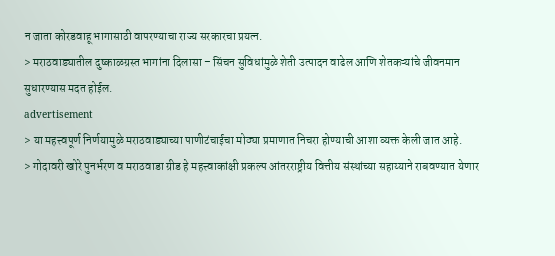न जाता कोरडवाहू भागासाठी वापरण्याचा राज्य सरकारचा प्रयत्न.
> मराठवाड्यातील दुष्काळग्रस्त भागांना दिलासा – सिंचन सुविधांमुळे शेती उत्पादन वाढेल आणि शेतकऱ्यांचे जीवनमान सुधारण्यास मदत होईल.
advertisement
> या महत्त्वपूर्ण निर्णयामुळे मराठवाड्याच्या पाणीटंचाईचा मोठ्या प्रमाणात निचरा होण्याची आशा व्यक्त केली जात आहे.
> गोदावरी खोरे पुनर्भरण व मराठवाडा ग्रीड हे महत्त्वाकांक्षी प्रकल्प आंतरराष्ट्रीय वित्तीय संस्थांच्या सहाय्याने राबवण्यात येणार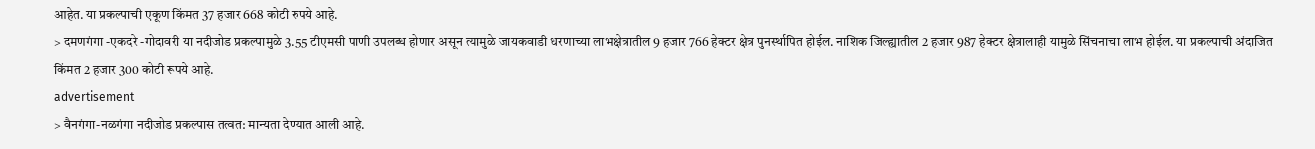आहेत. या प्रकल्पाची एकूण किंमत 37 हजार 668 कोटी रुपये आहे.
> दमणगंगा -एकदरे -गोदावरी या नदीजोड प्रकल्पामुळे 3.55 टीएमसी पाणी उपलब्ध होणार असून त्यामुळे जायकवाडी धरणाच्या लाभक्षेत्रातील 9 हजार 766 हेक्टर क्षेत्र पुनर्स्थापित होईल. नाशिक जिल्ह्यातील 2 हजार 987 हेक्टर क्षेत्रालाही यामुळे सिंचनाचा लाभ होईल. या प्रकल्पाची अंदाजित किंमत 2 हजार 300 कोटी रूपये आहे.
advertisement
> वैनगंगा-नळगंगा नदीजोड प्रकल्पास तत्वत: मान्यता देण्यात आली आहे.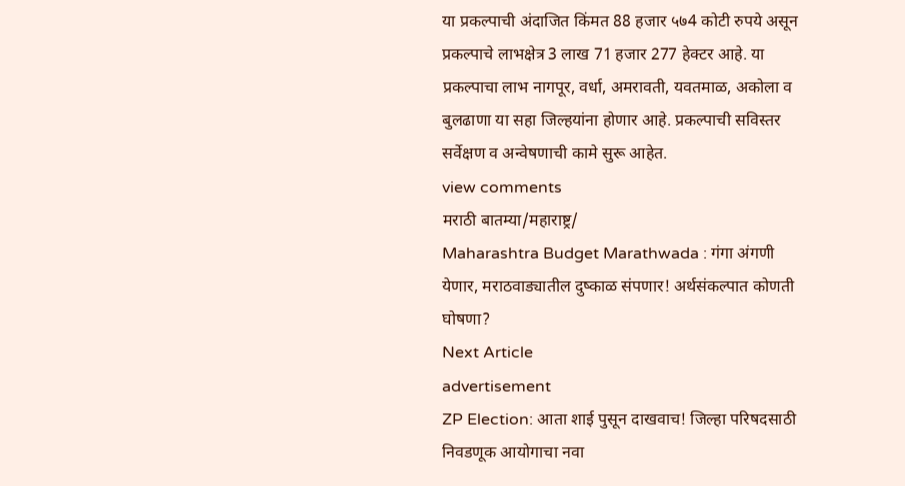या प्रकल्पाची अंदाजित किंमत 88 हजार ५७4 कोटी रुपये असून प्रकल्पाचे लाभक्षेत्र 3 लाख 71 हजार 277 हेक्टर आहे. या प्रकल्पाचा लाभ नागपूर, वर्धा, अमरावती, यवतमाळ, अकोला व बुलढाणा या सहा जिल्हयांना होणार आहे. प्रकल्पाची सविस्तर सर्वेक्षण व अन्वेषणाची कामे सुरू आहेत.
view comments
मराठी बातम्या/महाराष्ट्र/
Maharashtra Budget Marathwada : गंगा अंगणी येणार, मराठवाड्यातील दुष्काळ संपणार! अर्थसंकल्पात कोणती घोषणा?
Next Article
advertisement
ZP Election: आता शाई पुसून दाखवाच! जिल्हा परिषदसाठी निवडणूक आयोगाचा नवा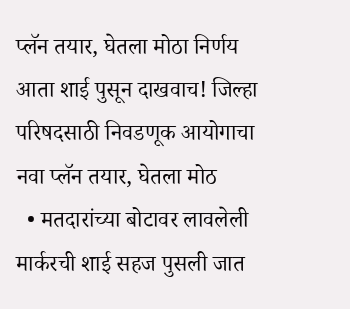प्लॅन तयार, घेतला मोठा निर्णय
आता शाई पुसून दाखवाच! जिल्हा परिषदसाठी निवडणूक आयोगाचा नवा प्लॅन तयार, घेतला मोठ
  • मतदारांच्या बोटावर लावलेली मार्करची शाई सहज पुसली जात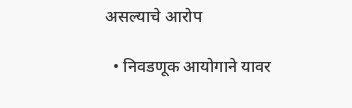असल्याचे आरोप

  • निवडणूक आयोगाने यावर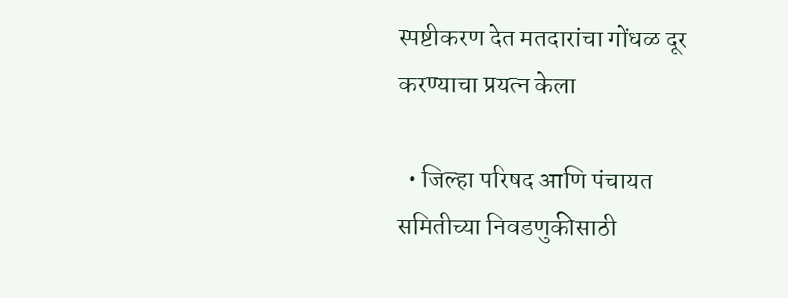स्पष्टीकरण देत मतदारांचा गोंधळ दूर करण्याचा प्रयत्न केला

  • जिल्हा परिषद आणि पंचायत समितीच्या निवडणुकीसाठी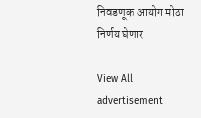निवडणूक आयोग मोठा निर्णय घेणार

View All
advertisement